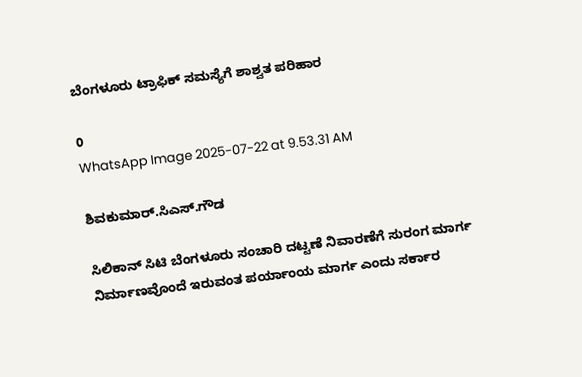ಬೆಂಗಳೂರು ಟ್ರಾಫಿಕ್ ಸಮಸ್ಯೆಗೆ ಶಾಶ್ವತ ಪರಿಹಾರ

0
WhatsApp Image 2025-07-22 at 9.53.31 AM

ಶಿವಕುಮಾರ್.ಸಿಎಸ್.ಗೌಡ

ಸಿಲಿಕಾನ್ ಸಿಟಿ ಬೆಂಗಳೂರು ಸಂಚಾರಿ ದಟ್ಟಣೆ ನಿವಾರಣೆಗೆ ಸುರಂಗ ಮಾರ್ಗ ನಿರ್ಮಾಣವೊಂದೆ ಇರುವಂತ ಪರ್ಯಾಂಯ ಮಾರ್ಗ ಎಂದು ಸರ್ಕಾರ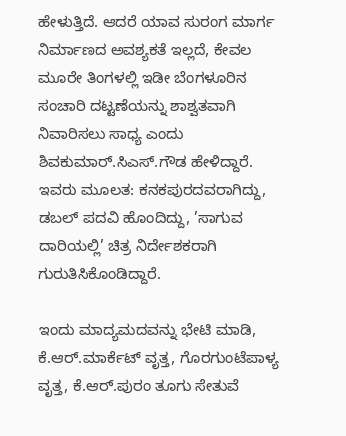ಹೇಳುತ್ತಿದೆ. ಆದರೆ ಯಾವ ಸುರಂಗ ಮಾರ್ಗ ನಿರ್ಮಾಣದ ಅವಶ್ಯಕತೆ ಇಲ್ಲದೆ, ಕೇವಲ ಮೂರೇ ತಿಂಗಳಲ್ಲಿ ಇಡೀ ಬೆಂಗಳೂರಿನ ಸಂಚಾರಿ ದಟ್ಟಣೆಯನ್ನು ಶಾಶ್ವತವಾಗಿ ನಿವಾರಿಸಲು ಸಾಧ್ಯ ಎಂದು ಶಿವಕುಮಾರ್.ಸಿಎಸ್.ಗೌಡ ಹೇಳಿದ್ದಾರೆ. ಇವರು ಮೂಲತ: ಕನಕಪುರದವರಾಗಿದ್ದು, ಡಬಲ್ ಪದವಿ ಹೊಂದಿದ್ದು, ’ಸಾಗುವ ದಾರಿಯಲ್ಲಿ’ ಚಿತ್ರ ನಿರ್ದೇಶಕರಾಗಿ ಗುರುತಿಸಿಕೊಂಡಿದ್ದಾರೆ.

ಇಂದು ಮಾದ್ಯಮದವನ್ನು ಭೇಟಿ ಮಾಡಿ, ಕೆ.ಆರ್.ಮಾರ್ಕೆಟ್ ವೃತ್ತ, ಗೊರಗುಂಟೆಪಾಳ್ಯ ವೃತ್ತ, ಕೆ.ಆರ್.ಪುರಂ ತೂಗು ಸೇತುವೆ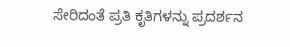ಸೇರಿದಂತೆ ಪ್ರತಿ ಕೃತಿಗಳನ್ನು ಪ್ರದರ್ಶನ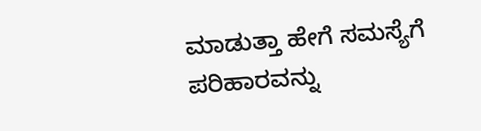ಮಾಡುತ್ತಾ ಹೇಗೆ ಸಮಸ್ಯೆಗೆ ಪರಿಹಾರವನ್ನು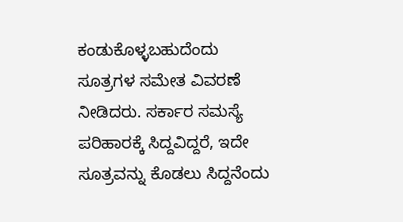ಕಂಡುಕೊಳ್ಳಬಹುದೆಂದು ಸೂತ್ರಗಳ ಸಮೇತ ವಿವರಣೆ ನೀಡಿದರು. ಸರ್ಕಾರ ಸಮಸ್ಯೆ ಪರಿಹಾರಕ್ಕೆ ಸಿದ್ದವಿದ್ದರೆ, ಇದೇ ಸೂತ್ರವನ್ನು ಕೊಡಲು ಸಿದ್ದನೆಂದು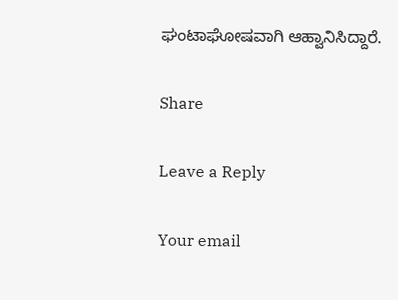ಘಂಟಾಘೋಷವಾಗಿ ಆಹ್ವಾನಿಸಿದ್ದಾರೆ.

Share

Leave a Reply

Your email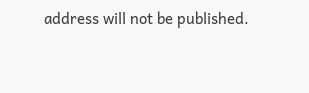address will not be published.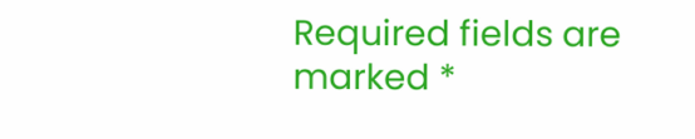Required fields are marked *